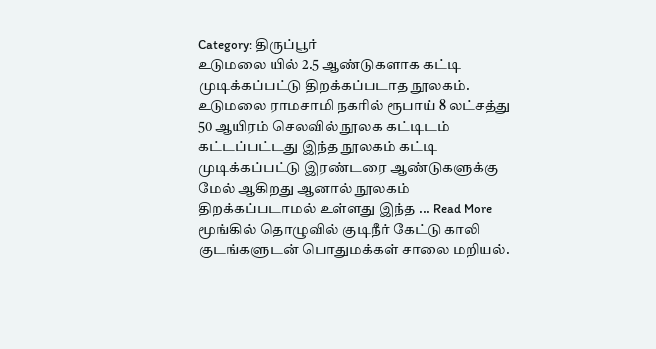Category: திருப்பூர்
உடுமலை யில் 2.5 ஆண்டுகளாக கட்டி முடிக்கப்பட்டு திறக்கப்படாத நூலகம்.
உடுமலை ராமசாமி நகரில் ரூபாய் 8 லட்சத்து 50 ஆயிரம் செலவில் நூலக கட்டிடம் கட்டப்பட்டது இந்த நூலகம் கட்டி முடிக்கப்பட்டு இரண்டரை ஆண்டுகளுக்கு மேல் ஆகிறது ஆனால் நூலகம் திறக்கப்படாமல் உள்ளது இந்த ... Read More
மூங்கில் தொழுவில் குடிநீர் கேட்டு காலி குடங்களுடன் பொதுமக்கள் சாலை மறியல்.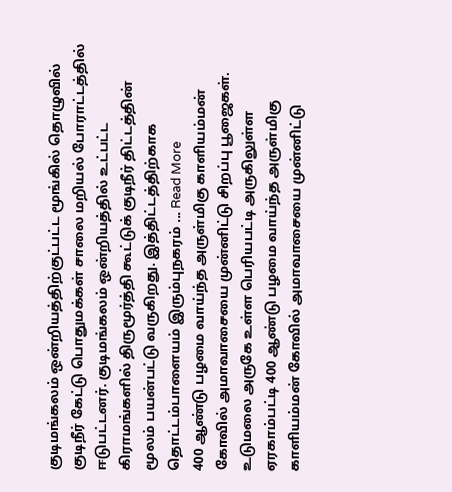குடிமங்கலம் ஒன்றியத்திற்குட்பட்ட மூங்கில் தொழுவில் குடிநீர் கேட்டு பொதுமக்கள் சாலை மறியல் போராட்டத்தில் ஈடுபட்டனர். குடிமங்கலம் ஒன்றியத்தில் உட்பட்ட கிராமங்களில் திருமூர்த்தி கூட்டுக் குடிநீர் திட்டத்தின் மூலம் பயன்பட்டு வருகிறது. இத்திட்டத்திற்காக தொட்டம்பாளையம் இரும்புநகரம் ... Read More
400 ஆண்டு பழமை வாய்ந்த அருள்மிகு காளியம்மன் கோவில் அமாவாசையை முன்னிட்டு சிறப்பு பூஜைகள்.
உடுமலை அருகே உள்ள பெரியபட்டி அருகிலுள்ள ஏரகாம்பட்டி 400 ஆண்டு பழமை வாய்ந்த அருள்மிகு காளியம்மன் கோவில் அமாவாசையை முன்னிட்டு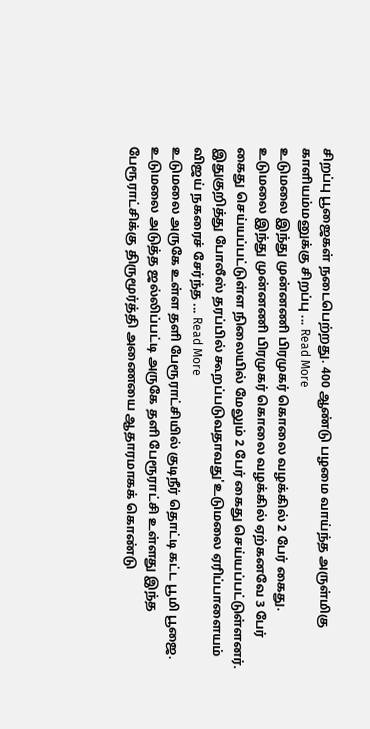சிறப்பு பூஜைகள் நடைபெற்றது. 400 ஆண்டு பழமை வாய்ந்த அருள்மிகு காளியம்மனுக்கு சிறப்பு ... Read More
உடுமலை இந்து முன்னணி பிரமுகர் கொலை வழக்கில் 2 பேர் கைது.
உடுமலை இந்து முன்னணி பிரமுகர் கொலை வழக்கில் ஏற்கனவே 3 பேர் கைது செய்யப்பட்டுள்ள நிலையில் மேலும் 2 பேர் கைது செய்யப்பட்டுள்ளனர். இதுகுறித்து போலீஸ் தரப்பில் கூறப்படுவதாவது'உடுமலை ஏரிப்பாளையம் விஜய் நகரைச் சேர்ந்த ... Read More
உடுமலை அருகே உள்ள தளி பேரூராட்சியில் குடிநீர் தொட்டி கட்ட பூமி பூஜை.
உடுமலை அடுத்த ஜல்லிப்பட்டி அருகே தளி பேரூராட்சி உள்ளது இந்த பேரூராட்சிக்கு திருமூர்த்தி அணையை ஆதாரமாகக் கொண்டு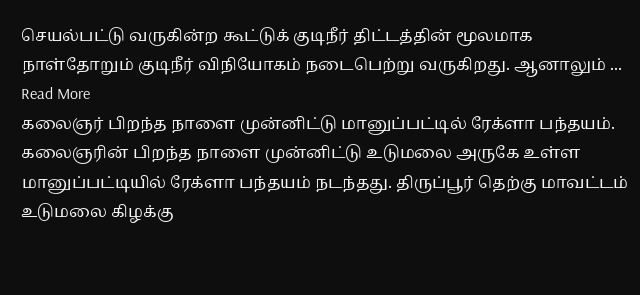செயல்பட்டு வருகின்ற கூட்டுக் குடிநீர் திட்டத்தின் மூலமாக நாள்தோறும் குடிநீர் விநியோகம் நடைபெற்று வருகிறது. ஆனாலும் ... Read More
கலைஞர் பிறந்த நாளை முன்னிட்டு மானுப்பட்டில் ரேக்ளா பந்தயம்.
கலைஞரின் பிறந்த நாளை முன்னிட்டு உடுமலை அருகே உள்ள மானுப்பட்டியில் ரேக்ளா பந்தயம் நடந்தது. திருப்பூர் தெற்கு மாவட்டம் உடுமலை கிழக்கு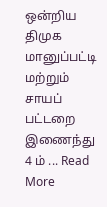ஒன்றிய திமுக மானுப்பட்டி மற்றும் சாயப் பட்டறை இணைந்து 4 ம் ... Read More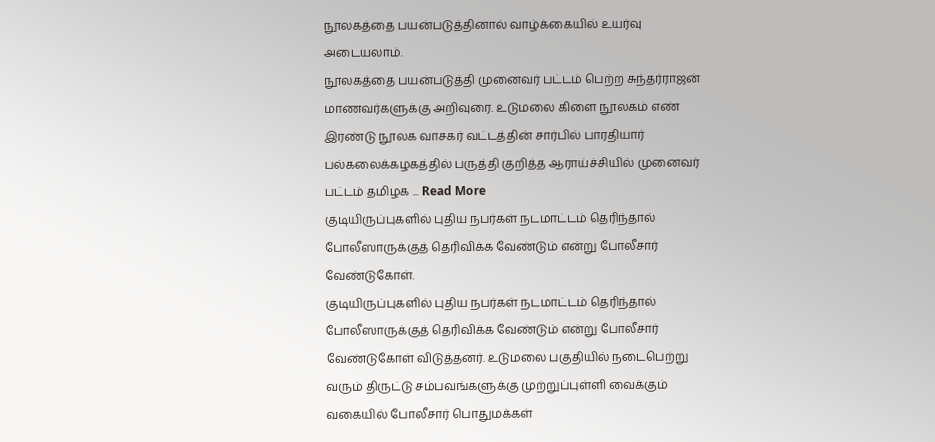நூலகத்தை பயன்படுத்தினால் வாழ்க்கையில் உயர்வு அடையலாம்.
நூலகத்தை பயன்படுத்தி முனைவர் பட்டம் பெற்ற சுந்தர்ராஜன் மாணவர்களுக்கு அறிவுரை. உடுமலை கிளை நூலகம் எண் இரண்டு நூலக வாசகர் வட்டத்தின் சார்பில் பாரதியார் பல்கலைக்கழகத்தில் பருத்தி குறித்த ஆராய்ச்சியில் முனைவர் பட்டம் தமிழக ... Read More
குடியிருப்புகளில் புதிய நபர்கள் நடமாட்டம் தெரிந்தால் போலீஸாருக்குத் தெரிவிக்க வேண்டும் என்று போலீசார் வேண்டுகோள்.
குடியிருப்புகளில் புதிய நபர்கள் நடமாட்டம் தெரிந்தால் போலீஸாருக்குத் தெரிவிக்க வேண்டும் என்று போலீசார் வேண்டுகோள் விடுத்தனர். உடுமலை பகுதியில் நடைபெற்று வரும் திருட்டு சம்பவங்களுக்கு முற்றுப்புள்ளி வைக்கும் வகையில் போலீசார் பொதுமக்கள்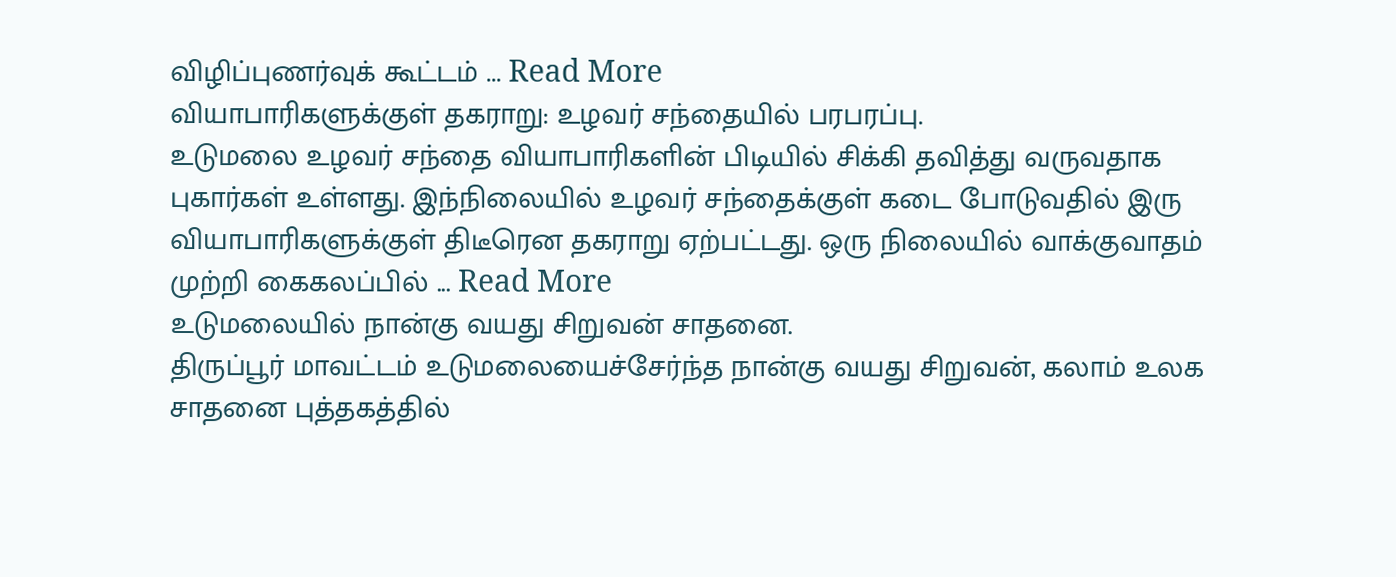விழிப்புணர்வுக் கூட்டம் ... Read More
வியாபாரிகளுக்குள் தகராறு: உழவர் சந்தையில் பரபரப்பு.
உடுமலை உழவர் சந்தை வியாபாரிகளின் பிடியில் சிக்கி தவித்து வருவதாக புகார்கள் உள்ளது. இந்நிலையில் உழவர் சந்தைக்குள் கடை போடுவதில் இரு வியாபாரிகளுக்குள் திடீரென தகராறு ஏற்பட்டது. ஒரு நிலையில் வாக்குவாதம் முற்றி கைகலப்பில் ... Read More
உடுமலையில் நான்கு வயது சிறுவன் சாதனை.
திருப்பூர் மாவட்டம் உடுமலையைச்சேர்ந்த நான்கு வயது சிறுவன், கலாம் உலக சாதனை புத்தகத்தில்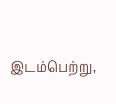இடம்பெற்று,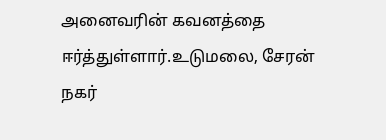அனைவரின் கவனத்தை ஈர்த்துள்ளார்.உடுமலை, சேரன் நகர்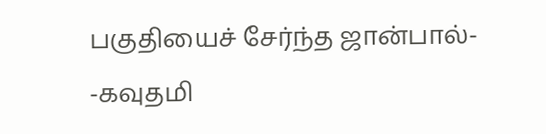பகுதியைச் சேர்ந்த ஜான்பால்- -கவுதமி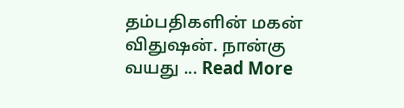தம்பதிகளின் மகன் விதுஷன். நான்கு வயது ... Read More